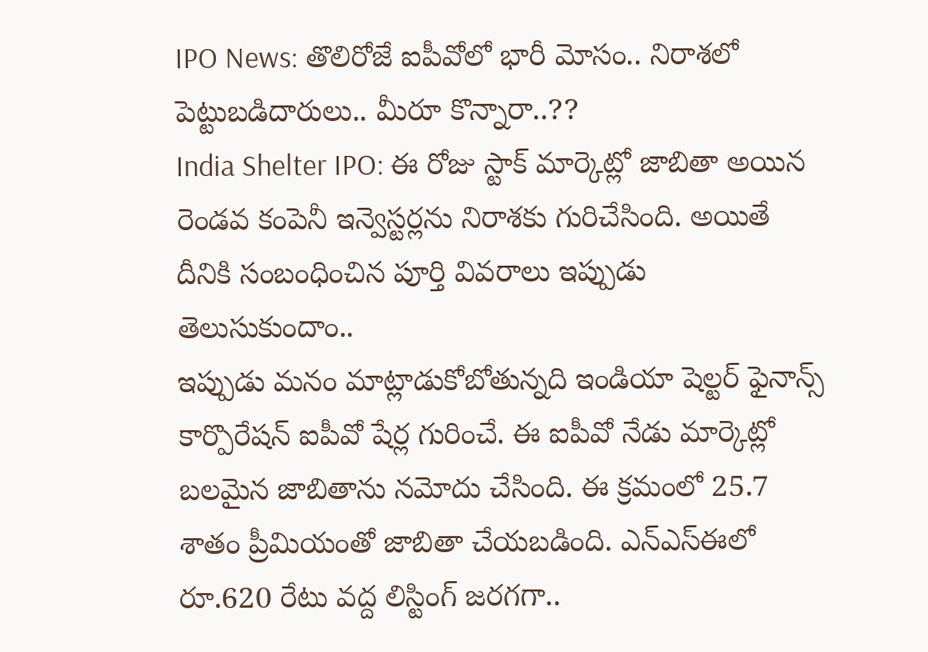IPO News: తొలిరోజే ఐపీవోలో భారీ మోసం.. నిరాశలో పెట్టుబడిదారులు.. మీరూ కొన్నారా..??
India Shelter IPO: ఈ రోజు స్టాక్ మార్కెట్లో జాబితా అయిన రెండవ కంపెనీ ఇన్వెస్టర్లను నిరాశకు గురిచేసింది. అయితే దీనికి సంబంధించిన పూర్తి వివరాలు ఇప్పుడు తెలుసుకుందాం..
ఇప్పుడు మనం మాట్లాడుకోబోతున్నది ఇండియా షెల్టర్ ఫైనాన్స్ కార్పొరేషన్ ఐపీవో షేర్ల గురించే. ఈ ఐపీవో నేడు మార్కెట్లో బలమైన జాబితాను నమోదు చేసింది. ఈ క్రమంలో 25.7 శాతం ప్రీమియంతో జాబితా చేయబడింది. ఎన్ఎస్ఈలో రూ.620 రేటు వద్ద లిస్టింగ్ జరగగా..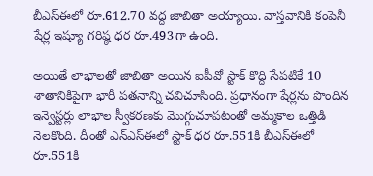బీఎస్ఈలో రూ.612.70 వద్ద జాబితా అయ్యాయి. వాస్తవానికి కంపెనీ షేర్ల ఇష్యూ గరిష్ఠ ధర రూ.493గా ఉంది.

అయితే లాభాలతో జాబితా అయిన ఐపీవో స్టాక్ కొద్ది సేపటికే 10 శాతానికిపైగా భారీ పతనాన్ని చవిచూసింది. ప్రధానంగా షేర్లను పొందిన ఇన్వెస్టర్లు లాభాల స్వీకరణకు మెుగ్గుచూపటంతో అమ్మకాల ఒత్తిడి నెలకొంది. దీంతో ఎన్ఎస్ఈలో స్టాక్ ధర రూ.551కి బీఎస్ఈలో రూ.551కి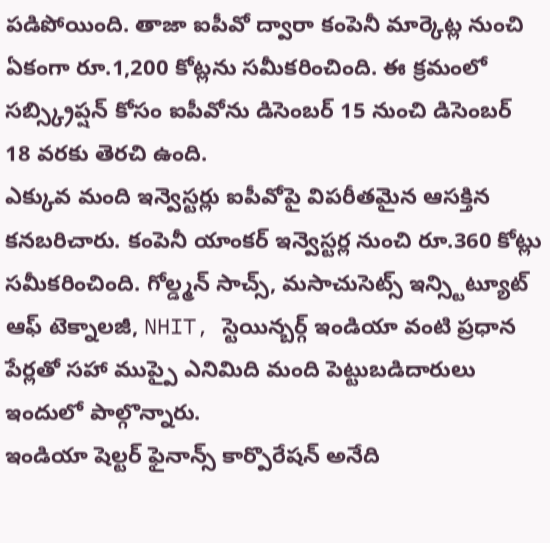పడిపోయింది. తాజా ఐపీవో ద్వారా కంపెనీ మార్కెట్ల నుంచి ఏకంగా రూ.1,200 కోట్లను సమీకరించింది. ఈ క్రమంలో సబ్స్క్రిప్షన్ కోసం ఐపీవోను డిసెంబర్ 15 నుంచి డిసెంబర్ 18 వరకు తెరచి ఉంది.
ఎక్కువ మంది ఇన్వెస్టర్లు ఐపీవోపై విపరీతమైన ఆసక్తిన కనబరిచారు. కంపెనీ యాంకర్ ఇన్వెస్టర్ల నుంచి రూ.360 కోట్లు సమీకరించింది. గోల్డ్మన్ సాచ్స్, మసాచుసెట్స్ ఇన్స్టిట్యూట్ ఆఫ్ టెక్నాలజీ, NHIT, స్టెయిన్బర్గ్ ఇండియా వంటి ప్రధాన పేర్లతో సహా ముప్పై ఎనిమిది మంది పెట్టుబడిదారులు ఇందులో పాల్గొన్నారు.
ఇండియా షెల్టర్ ఫైనాన్స్ కార్పొరేషన్ అనేది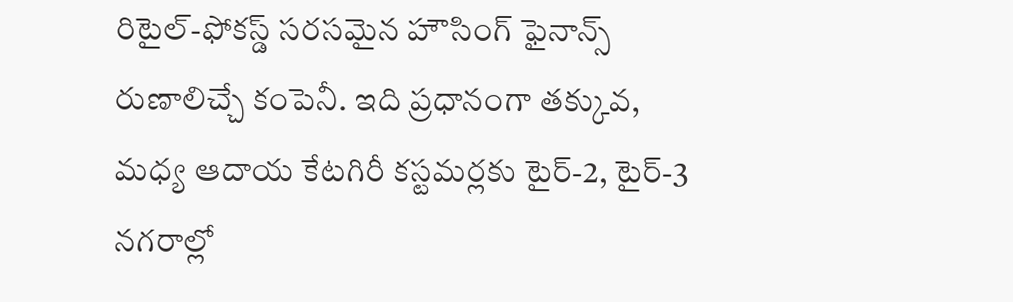రిటైల్-ఫోకస్డ్ సరసమైన హౌసింగ్ ఫైనాన్స్ రుణాలిచ్చే కంపెనీ. ఇది ప్రధానంగా తక్కువ, మధ్య ఆదాయ కేటగిరీ కస్టమర్లకు టైర్-2, టైర్-3 నగరాల్లో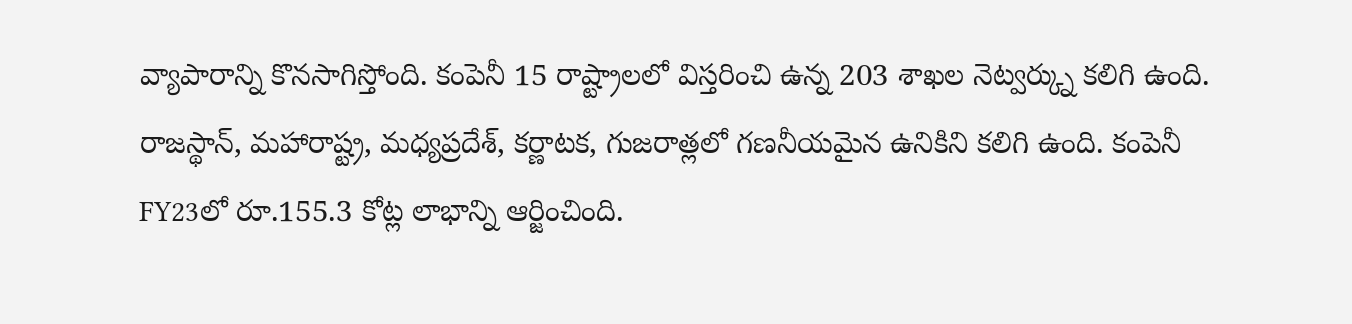వ్యాపారాన్ని కొనసాగిస్తోంది. కంపెనీ 15 రాష్ట్రాలలో విస్తరించి ఉన్న 203 శాఖల నెట్వర్క్ను కలిగి ఉంది. రాజస్థాన్, మహారాష్ట్ర, మధ్యప్రదేశ్, కర్ణాటక, గుజరాత్లలో గణనీయమైన ఉనికిని కలిగి ఉంది. కంపెనీ FY23లో రూ.155.3 కోట్ల లాభాన్ని ఆర్జించింది.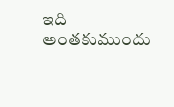ఇది అంతకుముందు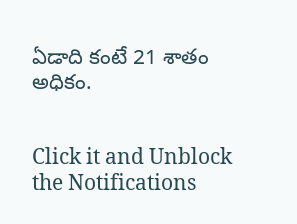ఏడాది కంటే 21 శాతం అధికం.


Click it and Unblock the Notifications